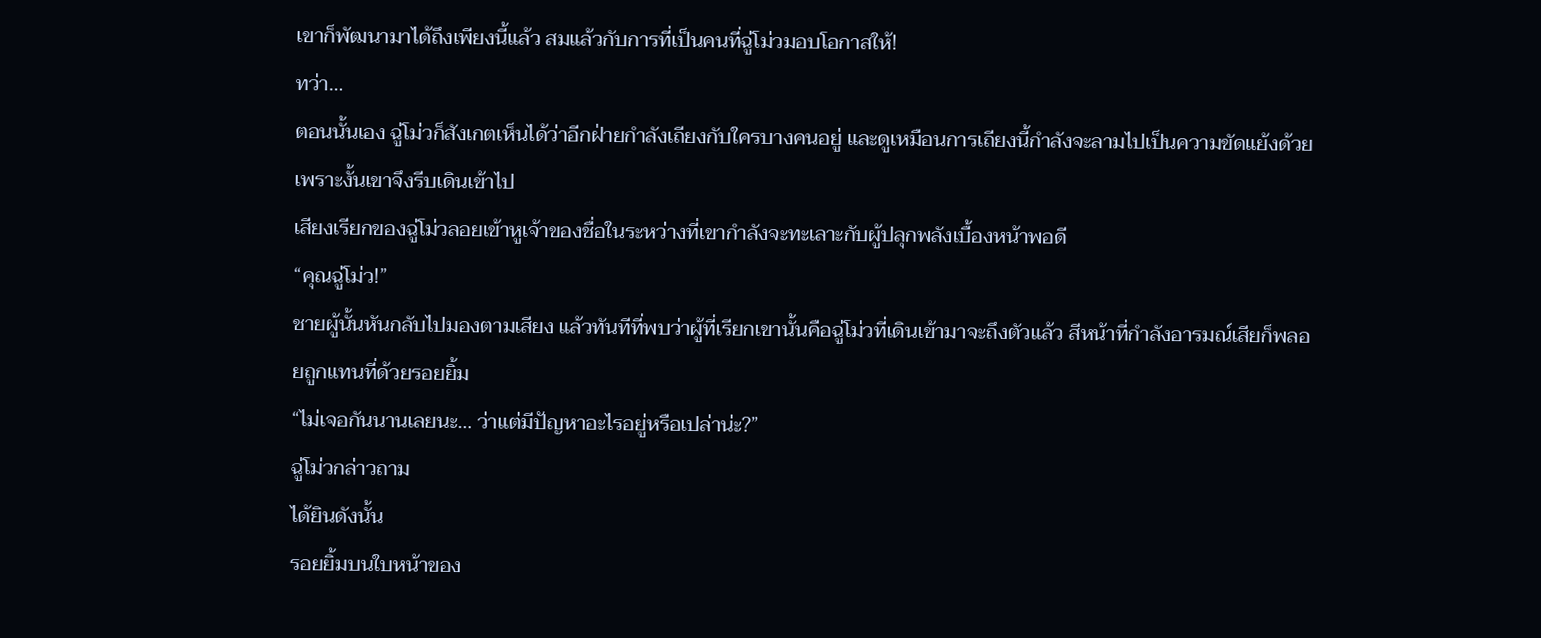เขาก็พัฒนามาได้ถึงเพียงนี้แล้ว สมแล้วกับการที่เป็นคนที่ฉู่โม่วมอบโอกาสให้!
ทว่า…
ตอนนั้นเอง ฉู่โม่วก็สังเกตเห็นได้ว่าอีกฝ่ายกำลังเถียงกับใครบางคนอยู่ และดูเหมือนการเถียงนี้กำลังจะลามไปเป็นความขัดแย้งด้วย เพราะงั้นเขาจึงรีบเดินเข้าไป
เสียงเรียกของฉู่โม่วลอยเข้าหูเจ้าของชื่อในระหว่างที่เขากำลังจะทะเลาะกับผู้ปลุกพลังเบื้องหน้าพอดี
“คุณฉู่โม่ว!”
ชายผู้นั้นหันกลับไปมองตามเสียง แล้วทันทีที่พบว่าผู้ที่เรียกเขานั้นคือฉู่โม่วที่เดินเข้ามาจะถึงตัวแล้ว สีหน้าที่กำลังอารมณ์เสียก็พลอยถูกแทนที่ด้วยรอยยิ้ม
“ไม่เจอกันนานเลยนะ… ว่าแต่มีปัญหาอะไรอยู่หรือเปล่าน่ะ?”
ฉู่โม่วกล่าวถาม
ได้ยินดังนั้น
รอยยิ้มบนใบหน้าของ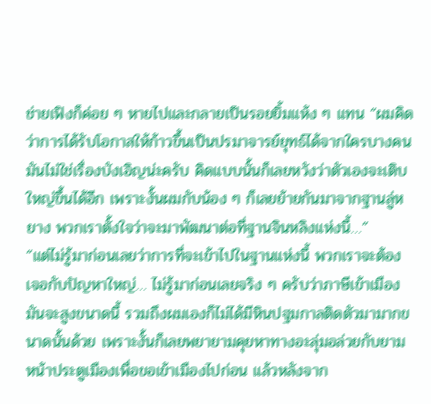ช่ายเฟิงก็ค่อย ๆ หายไปและกลายเป็นรอยยิ้มแห้ง ๆ แทน “ผมคิดว่าการได้รับโอกาสให้ก้าวขึ้นเป็นปรมาจารย์ยุทธ์ได้จากใครบางคน มันไม่ใช่เรื่องบังเอิญน่ะครับ คิดแบบนั้นก็เลยหวังว่าตัวเองจะเติบใหญ่ขึ้นได้อีก เพราะงั้นผมกับน้อง ๆ ก็เลยย้ายกันมาจากฐานลู่หยาง พวกเราตั้งใจว่าจะมาพัฒนาต่อที่ฐานจินหลิงแห่งนี้…”
“แต่ไม่รู้มาก่อนเลยว่าการที่จะเข้าไปในฐานแห่งนี้ พวกเราจะต้องเจอกับปัญหาใหญ่… ไม่รู้มาก่อนเลยจริง ๆ ครับว่าภาษีเข้าเมืองมันจะสูงขนาดนี้ รวมถึงผมเองก็ไม่ได้มีหินปฐมกาลติดตัวมามากขนาดนั้นด้วย เพราะงั้นก็เลยพยายามคุยหาทางอะลุ่มอล่วยกับยามหน้าประตูเมืองเพื่อขอเข้าเมืองไปก่อน แล้วหลังจาก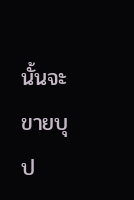นั้นจะขายบุป